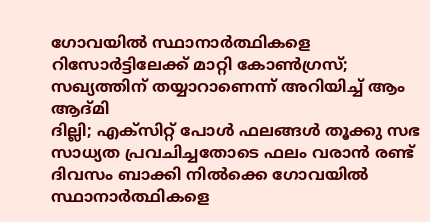ഗോവയിൽ സ്ഥാനാർത്ഥികളെ റിസോർട്ടിലേക്ക് മാറ്റി കോൺഗ്രസ്; സഖ്യത്തിന് തയ്യാറാണെന്ന് അറിയിച്ച് ആം ആദ്മി
ദില്ലി; എക്സിറ്റ് പോൾ ഫലങ്ങൾ തൂക്കു സഭ സാധ്യത പ്രവചിച്ചതോടെ ഫലം വരാൻ രണ്ട് ദിവസം ബാക്കി നിൽക്കെ ഗോവയിൽ സ്ഥാനാർത്ഥികളെ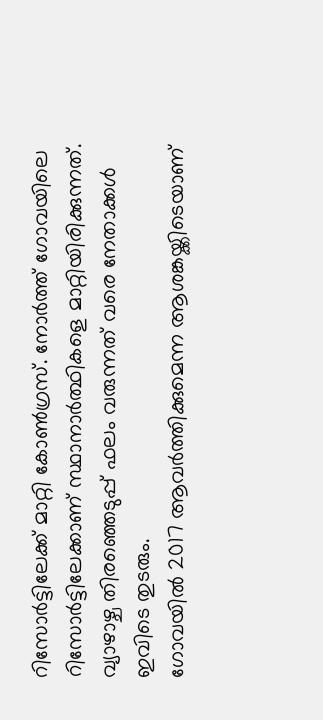റിസോർട്ടിലേക്ക് മാറ്റി കോൺഗ്രസ്. നോർത്ത് ഗോവയിലെ റിസോർട്ടിലേക്കാണ് സ്ഥാനാർത്ഥികളെ മാറ്റിയിരിക്കുന്നത്. വ്യാഴാഴ്ച തിരഞ്ഞെടുപ്പ് ഫലം വരുന്നത് വരെ നേതാക്കൾ ഇവിടെ തുടരും.
ഗോവയിൽ 2017 ആവർത്തിക്കുമെന്ന ആശങ്കയ്ക്കിടെയാണ്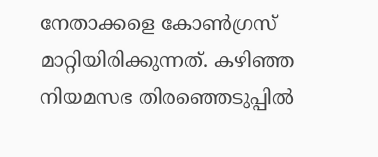നേതാക്കളെ കോൺഗ്രസ് മാറ്റിയിരിക്കുന്നത്. കഴിഞ്ഞ നിയമസഭ തിരഞ്ഞെടുപ്പിൽ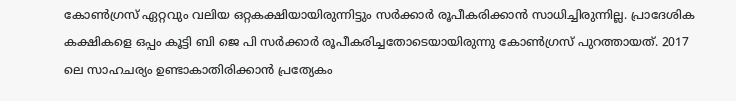കോൺഗ്രസ് ഏറ്റവും വലിയ ഒറ്റകക്ഷിയായിരുന്നിട്ടും സർക്കാർ രൂപീകരിക്കാൻ സാധിച്ചിരുന്നില്ല. പ്രാദേശിക കക്ഷികളെ ഒപ്പം കൂട്ടി ബി ജെ പി സർക്കാർ രൂപീകരിച്ചതോടെയായിരുന്നു കോൺഗ്രസ് പുറത്തായത്. 2017 ലെ സാഹചര്യം ഉണ്ടാകാതിരിക്കാൻ പ്രത്യേകം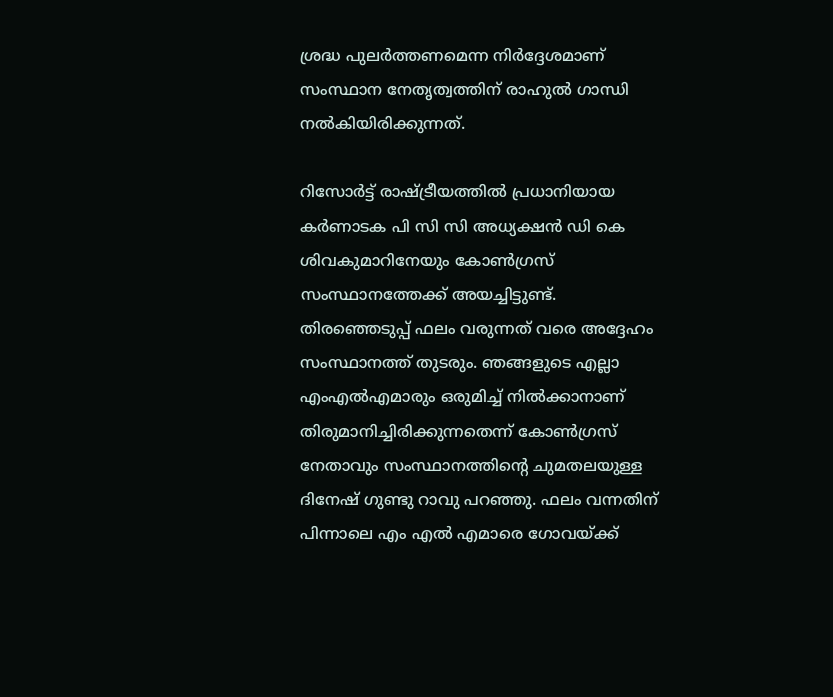ശ്രദ്ധ പുലർത്തണമെന്ന നിർദ്ദേശമാണ് സംസ്ഥാന നേതൃത്വത്തിന് രാഹുൽ ഗാന്ധി നൽകിയിരിക്കുന്നത്.

റിസോർട്ട് രാഷ്ട്രീയത്തിൽ പ്രധാനിയായ കർണാടക പി സി സി അധ്യക്ഷൻ ഡി കെ ശിവകുമാറിനേയും കോൺഗ്രസ് സംസ്ഥാനത്തേക്ക് അയച്ചിട്ടുണ്ട്. തിരഞ്ഞെടുപ്പ് ഫലം വരുന്നത് വരെ അദ്ദേഹം സംസ്ഥാനത്ത് തുടരും. ഞങ്ങളുടെ എല്ലാ എംഎൽഎമാരും ഒരുമിച്ച് നിൽക്കാനാണ് തിരുമാനിച്ചിരിക്കുന്നതെന്ന് കോൺഗ്രസ് നേതാവും സംസ്ഥാനത്തിന്റെ ചുമതലയുള്ള ദിനേഷ് ഗുണ്ടു റാവു പറഞ്ഞു. ഫലം വന്നതിന് പിന്നാലെ എം എൽ എമാരെ ഗോവയ്ക്ക്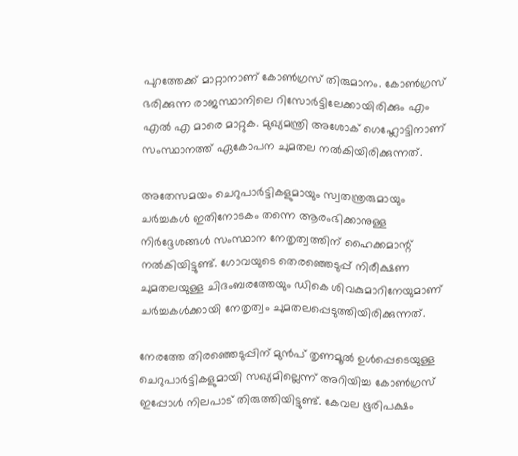പുറത്തേക്ക് മാറ്റാനാണ് കോൺഗ്രസ് തിരുമാനം. കോൺഗ്രസ് ഭരിക്കുന്ന രാജസ്ഥാനിലെ റിസോർട്ടിലേക്കായിരിക്കും എം എൽ എ മാരെ മാറ്റുക. മുഖ്യമന്ത്രി അശോക് ഗെഹ്ലോട്ടിനാണ് സംസ്ഥാനത്ത് ഏകോപന ചുമതല നൽകിയിരിക്കുന്നത്.

അതേസമയം ചെറുപാർട്ടികളുമായും സ്വതന്ത്രരുമായും ചർച്ചകൾ ഇതിനോടകം തന്നെ ആരംഭിക്കാനുള്ള നിർദ്ദേശങ്ങൾ സംസ്ഥാന നേതൃത്വത്തിന് ഹൈക്കമാന്റ് നൽകിയിട്ടുണ്ട്. ഗോവയുടെ തെരഞ്ഞെടുപ്പ് നിരീക്ഷണ ചുമതലയുള്ള ചിദംബരത്തേയും ഡികെ ശിവകുമാറിനേയുമാണ് ചർച്ചകൾക്കായി നേതൃത്വം ചുമതലപ്പെടുത്തിയിരിക്കുന്നത്.

നേരത്തേ തിരഞ്ഞെടുപ്പിന് മുൻപ് തൃണമൂൽ ഉൾപ്പെടെയുള്ള ചെറുപാർട്ടികളുമായി സഖ്യമില്ലെന്ന് അറിയിച്ച കോൺഗ്രസ്
ഇപ്പോൾ നിലപാട് തിരുത്തിയിട്ടുണ്ട്. കേവല ഭൂരിപക്ഷം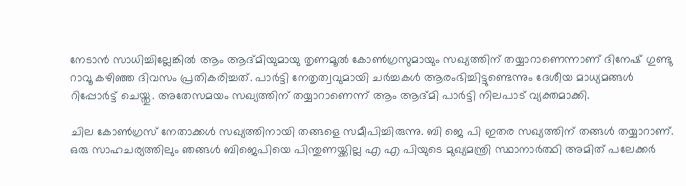നേടാൻ സാധിച്ചില്ലേങ്കിൽ ആം ആദ്മിയുമായു തൃണമൂൽ കോൺഗ്രസുമായും സഖ്യത്തിന് തയ്യാറാണെന്നാണ് ദിനേഷ് ഗുണ്ടു റാവൂ കഴിഞ്ഞ ദിവസം പ്രതികരിച്ചത്. പാർട്ടി നേതൃത്വവുമായി ചർച്ചകൾ ആരംഭിച്ചിട്ടുണ്ടെന്നും ദേശീയ മാധ്യമങ്ങൾ റിപ്പോർട്ട് ചെയ്തു. അതേസമയം സഖ്യത്തിന് തയ്യാറാണെന്ന് ആം ആദ്മി പാർട്ടി നിലപാട് വ്യക്തമാക്കി.

ചില കോൺഗ്രസ് നേതാക്കൾ സഖ്യത്തിനായി തങ്ങളെ സമീപിച്ചിരുന്നു. ബി ജെ പി ഇതര സഖ്യത്തിന് തങ്ങൾ തയ്യാറാണ്. ഒരു സാഹചര്യത്തിലും ഞങ്ങൾ ബിജെപിയെ പിന്തുണയ്ക്കില്ല എ എ പിയുടെ മുഖ്യമന്ത്രി സ്ഥാനാർത്ഥി അമിത് പലേക്കർ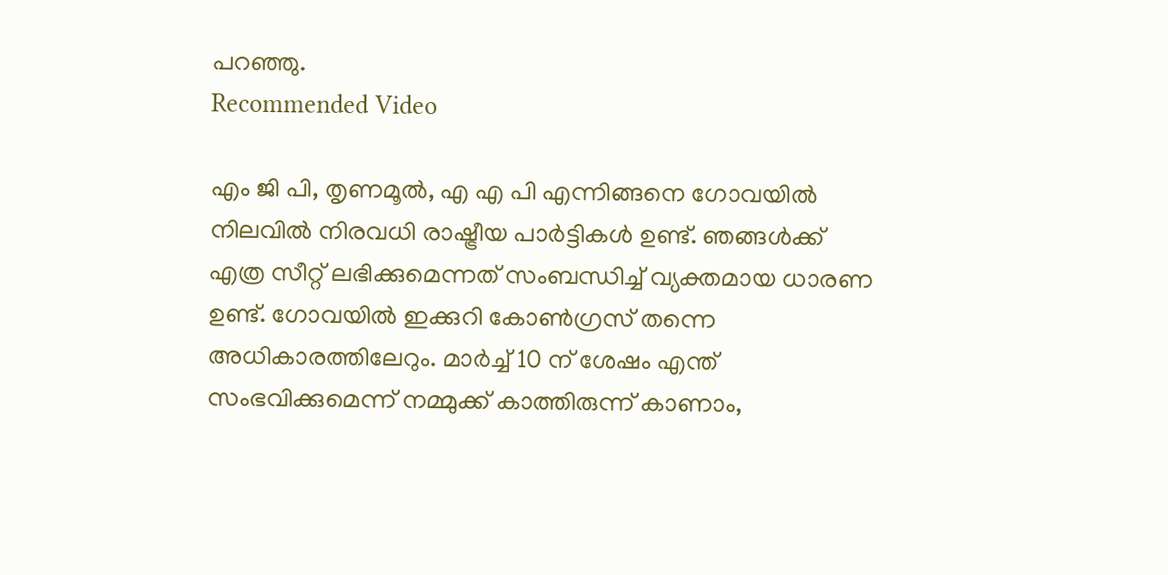പറഞ്ഞു.
Recommended Video

എം ജി പി, തൃണമൂൽ, എ എ പി എന്നിങ്ങനെ ഗോവയിൽ നിലവിൽ നിരവധി രാഷ്ട്രീയ പാർട്ടികൾ ഉണ്ട്. ഞങ്ങൾക്ക് എത്ര സീറ്റ് ലഭിക്കുമെന്നത് സംബന്ധിച്ച് വ്യക്തമായ ധാരണ ഉണ്ട്. ഗോവയിൽ ഇക്കുറി കോൺഗ്രസ് തന്നെ അധികാരത്തിലേറും. മാർച്ച് 10 ന് ശേഷം എന്ത് സംഭവിക്കുമെന്ന് നമ്മുക്ക് കാത്തിരുന്ന് കാണാം,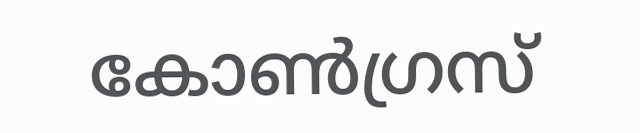കോൺഗ്രസ്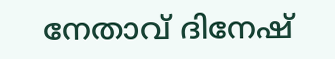നേതാവ് ദിനേഷ്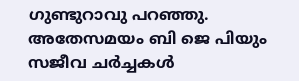ഗുണ്ടുറാവു പറഞ്ഞു. അതേസമയം ബി ജെ പിയും സജീവ ചർച്ചകൾ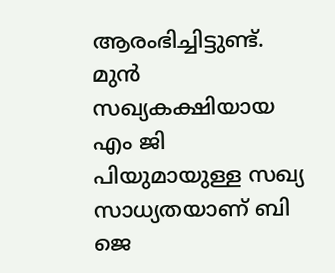ആരംഭിച്ചിട്ടുണ്ട്. മുൻ സഖ്യകക്ഷിയായ എം ജി പിയുമായുള്ള സഖ്യ സാധ്യതയാണ് ബി ജെ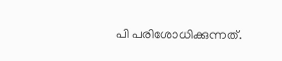പി പരിശോധിക്കുന്നത്.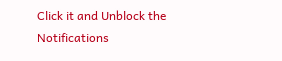Click it and Unblock the Notifications